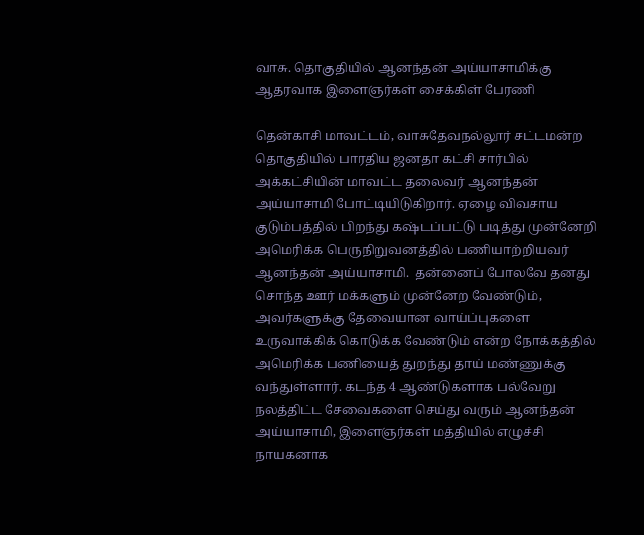வாசு. தொகுதியில் ஆனந்தன் அய்யாசாமிக்கு ஆதரவாக இளைஞர்கள் சைக்கிள் பேரணி

தென்காசி மாவட்டம், வாசுதேவநல்லூர் சட்டமன்ற தொகுதியில் பாரதிய ஜனதா கட்சி சார்பில் அக்கட்சியின் மாவட்ட தலைவர் ஆனந்தன் அய்யாசாமி போட்டியிடுகிறார். ஏழை விவசாய குடும்பத்தில் பிறந்து கஷ்டப்பட்டு படித்து முன்னேறி அமெரிக்க பெருநிறுவனத்தில் பணியாற்றியவர் ஆனந்தன் அய்யாசாமி.  தன்னைப் போலவே தனது சொந்த ஊர் மக்களும் முன்னேற வேண்டும், அவர்களுக்கு தேவையான வாய்ப்புகளை உருவாக்கிக் கொடுக்க வேண்டும் என்ற நோக்கத்தில் அமெரிக்க பணியைத் துறந்து தாய் மண்ணுக்கு வந்துள்ளார். கடந்த 4 ஆண்டுகளாக பல்வேறு நலத்திட்ட சேவைகளை செய்து வரும் ஆனந்தன் அய்யாசாமி, இளைஞர்கள் மத்தியில் எழுச்சி நாயகனாக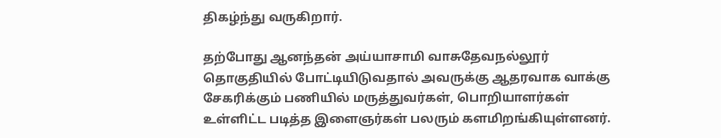திகழ்ந்து வருகிறார்.

தற்போது ஆனந்தன் அய்யாசாமி வாசுதேவநல்லூர் தொகுதியில் போட்டியிடுவதால் அவருக்கு ஆதரவாக வாக்கு சேகரிக்கும் பணியில் மருத்துவர்கள், பொறியாளர்கள் உள்ளிட்ட படித்த இளைஞர்கள் பலரும் களமிறங்கியுள்ளனர்.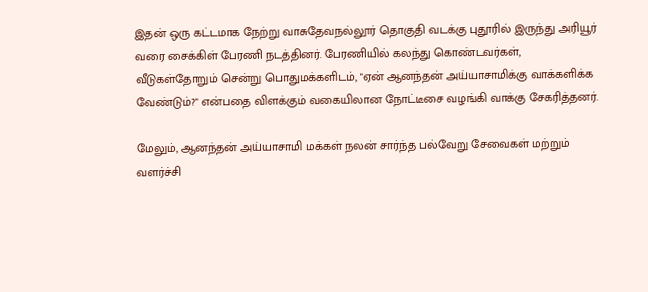இதன் ஒரு கட்டமாக நேற்று வாசுதேவநல்லூர் தொகுதி வடக்கு புதூரில் இருந்து அரியூர் வரை சைக்கிள் பேரணி நடத்தினர். பேரணியில் கலந்து கொண்டவர்கள், வீடுகள்தோறும் சென்று பொதுமக்களிடம், "ஏன் ஆனந்தன் அய்யாசாமிக்கு வாக்களிக்க வேண்டும்?" என்பதை விளக்கும் வகையிலான நோட்டீசை வழங்கி வாக்கு சேகரித்தனர்.

மேலும், ஆனந்தன் அய்யாசாமி மக்கள் நலன் சார்ந்த பல்வேறு சேவைகள் மற்றும் வளர்ச்சி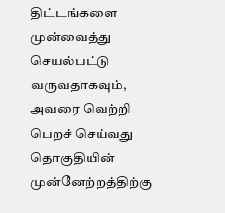திட்டங்களை முன்வைத்து செயல்பட்டு வருவதாகவும், அவரை வெற்றி பெறச் செய்வது தொகுதியின் முன்னேற்றத்திற்கு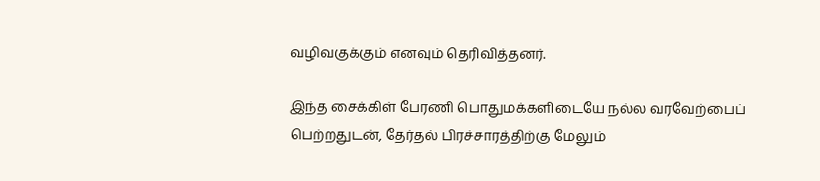வழிவகுக்கும் எனவும் தெரிவித்தனர்.

இந்த சைக்கிள் பேரணி பொதுமக்களிடையே நல்ல வரவேற்பைப் பெற்றதுடன், தேர்தல் பிரச்சாரத்திற்கு மேலும்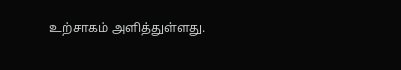உற்சாகம் அளித்துள்ளது.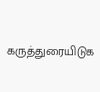கருத்துரையிடுக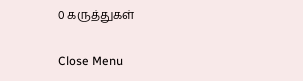0 கருத்துகள்

Close Menu